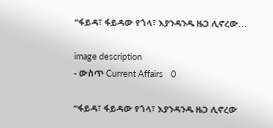“ፋይዳ፣ ፋይዳው የጎላ፣ እያንዳንዱ ዜጋ ሊኖረው...

image description
- ውስጥ Current Affairs    0

“ፋይዳ፣ ፋይዳው የጎላ፣ እያንዳንዱ ዜጋ ሊኖረው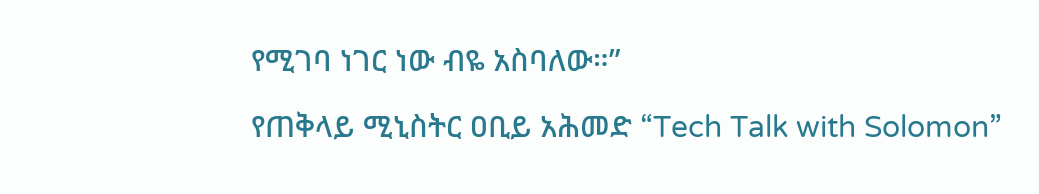የሚገባ ነገር ነው ብዬ አስባለው።”

የጠቅላይ ሚኒስትር ዐቢይ አሕመድ “Tech Talk with Solomon”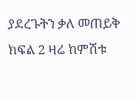ያደረጉትን ቃለ መጠይቅ ክፍል 2 ዛሬ ከምሽቱ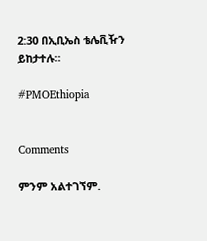2:30 በኢቢኤስ ቴሌቪዥን ይከታተሉ።

#PMOEthiopia


Comments

ምንም አልተገኘም.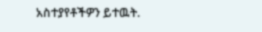አስተያየቶችዎን ይተዉት.